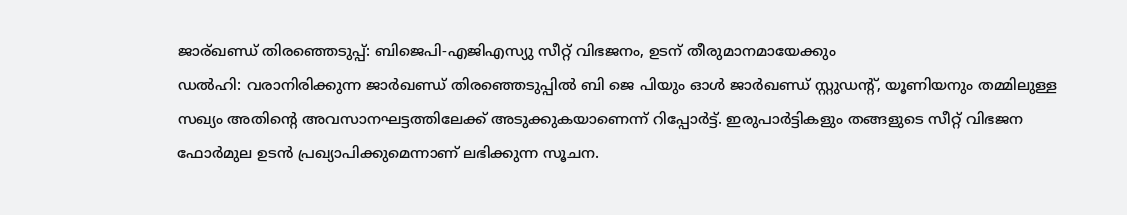ജാര്ഖണ്ഡ് തിരഞ്ഞെടുപ്പ്: ബിജെപി-എജിഎസ്യു സീറ്റ് വിഭജനം, ഉടന് തീരുമാനമായേക്കും
ഡൽഹി: വരാനിരിക്കുന്ന ജാർഖണ്ഡ് തിരഞ്ഞെടുപ്പിൽ ബി ജെ പിയും ഓൾ ജാർഖണ്ഡ് സ്റ്റുഡന്റ്, യൂണിയനും തമ്മിലുള്ള സഖ്യം അതിന്റെ അവസാനഘട്ടത്തിലേക്ക് അടുക്കുകയാണെന്ന് റിപ്പോർട്ട്. ഇരുപാർട്ടികളും തങ്ങളുടെ സീറ്റ് വിഭജന ഫോർമുല ഉടൻ പ്രഖ്യാപിക്കുമെന്നാണ് ലഭിക്കുന്ന സൂചന.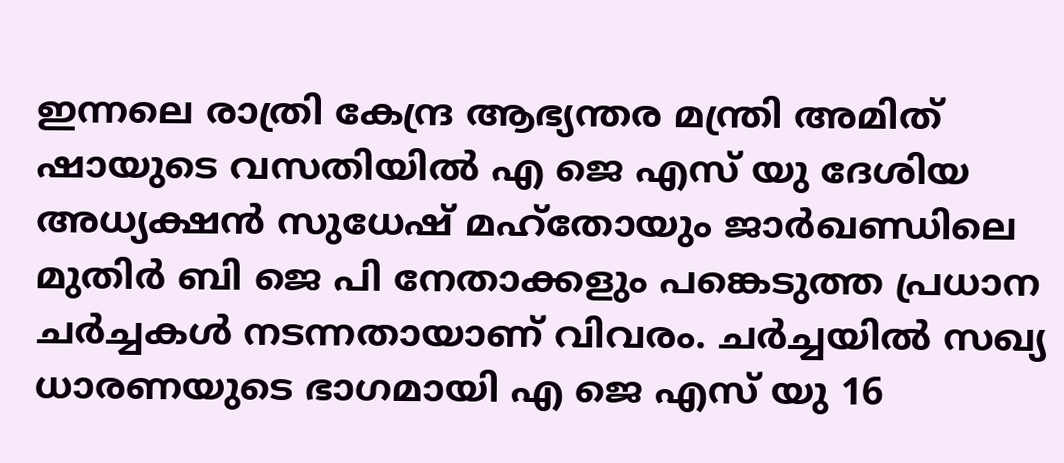ഇന്നലെ രാത്രി കേന്ദ്ര ആഭ്യന്തര മന്ത്രി അമിത് ഷായുടെ വസതിയിൽ എ ജെ എസ് യു ദേശിയ അധ്യക്ഷൻ സുധേഷ് മഹ്തോയും ജാർഖണ്ഡിലെ മുതിർ ബി ജെ പി നേതാക്കളും പങ്കെടുത്ത പ്രധാന ചർച്ചകൾ നടന്നതായാണ് വിവരം. ചർച്ചയിൽ സഖ്യ ധാരണയുടെ ഭാഗമായി എ ജെ എസ് യു 16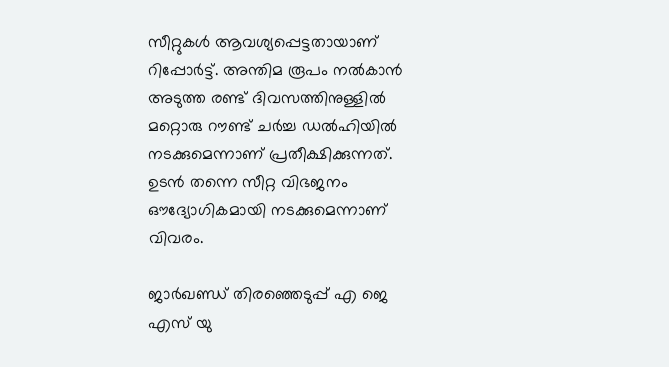സീറ്റുകൾ ആവശ്യപ്പെട്ടതായാണ് റിപ്പോർട്ട്. അന്തിമ രൂപം നൽകാൻ അടുത്ത രണ്ട് ദിവസത്തിനുള്ളിൽ മറ്റൊരു റൗണ്ട് ചർച്ച ഡൽഹിയിൽ നടക്കുമെന്നാണ് പ്രതീക്ഷിക്കുന്നത്. ഉടൻ തന്നെ സീറ്റ വിഭജനം ഔദ്യോഗികമായി നടക്കുമെന്നാണ് വിവരം.

ജാർഖണ്ഡ് തിരഞ്ഞെടുപ്പ് എ ജെ എസ് യു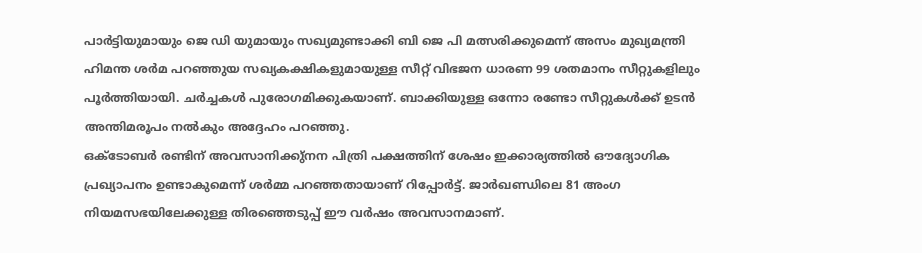പാർട്ടിയുമായും ജെ ഡി യുമായും സഖ്യമുണ്ടാക്കി ബി ജെ പി മത്സരിക്കുമെന്ന് അസം മുഖ്യമന്ത്രി ഹിമന്ത ശർമ പറഞ്ഞുയ സഖ്യകക്ഷികളുമായുള്ള സീറ്റ് വിഭജന ധാരണ 99 ശതമാനം സീറ്റുകളിലും പൂർത്തിയായി. ചർച്ചകൾ പുരോഗമിക്കുകയാണ്. ബാക്കിയുള്ള ഒന്നോ രണ്ടോ സീറ്റുകൾക്ക് ഉടൻ അന്തിമരൂപം നൽകും അദ്ദേഹം പറഞ്ഞു.
ഒക്ടോബർ രണ്ടിന് അവസാനിക്കു്നന പിത്രി പക്ഷത്തിന് ശേഷം ഇക്കാര്യത്തിൽ ഔദ്യോഗിക പ്രഖ്യാപനം ഉണ്ടാകുമെന്ന് ശർമ്മ പറഞ്ഞതായാണ് റിപ്പോർട്ട്. ജാർഖണ്ഡിലെ 81 അംഗ നിയമസഭയിലേക്കുള്ള തിരഞ്ഞെടുപ്പ് ഈ വർഷം അവസാനമാണ്.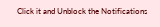Click it and Unblock the Notifications